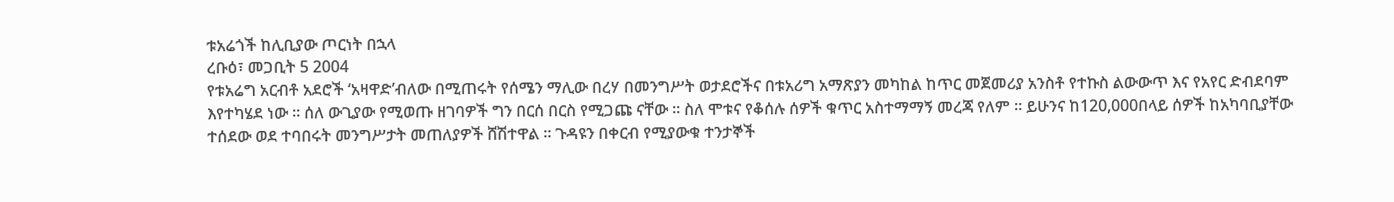ቱአሬጎች ከሊቢያው ጦርነት በኋላ
ረቡዕ፣ መጋቢት 5 2004
የቱአሬግ አርብቶ አደሮች ‘አዛዋድ’ብለው በሚጠሩት የሰሜን ማሊው በረሃ በመንግሥት ወታደሮችና በቱአሪግ አማጽያን መካከል ከጥር መጀመሪያ አንስቶ የተኩስ ልውውጥ እና የአየር ድብደባም እየተካሄደ ነው ። ሰለ ውጊያው የሚወጡ ዘገባዎች ግን በርሰ በርስ የሚጋጩ ናቸው ። ስለ ሞቱና የቆሰሉ ሰዎች ቁጥር አስተማማኝ መረጃ የለም ። ይሁንና ከ120,000በላይ ሰዎች ከአካባቢያቸው ተሰደው ወደ ተባበሩት መንግሥታት መጠለያዎች ሸሽተዋል ። ጉዳዩን በቀርብ የሚያውቁ ተንታኞች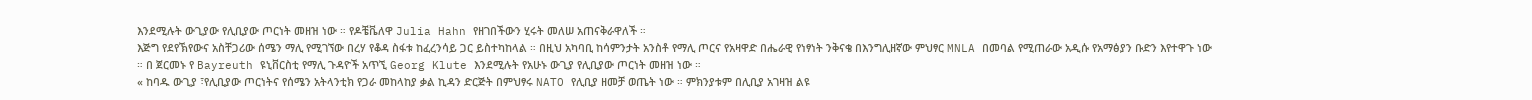እንደሚሉት ውጊያው የሊቢያው ጦርነት መዘዝ ነው ። የዶቼቬለዋ Julia Hahn የዘገበችውን ሂሩት መለሠ አጠናቅራዋለች ።
እጅግ የደየኽየውና አስቸጋሪው ሰሜን ማሊ የሚገኘው በረሃ የቆዳ ስፋቱ ከፈረንሳይ ጋር ይስተካከላል ። በዚህ አካባቢ ከሳምንታት አንስቶ የማሊ ጦርና የአዛዋድ በሔራዊ የነፃነት ንቅናቄ በእንግሊዘኛው ምህፃር MNLA በመባል የሚጠራው አዲሱ የአማፅያን ቡድን እየተዋጉ ነው ። በ ጀርመኑ የ Bayreuth ዩኒቨርስቲ የማሊ ጉዳዮች አጥኚ Georg Klute እንደሚሉት የአሁኑ ውጊያ የሊቢያው ጦርነት መዘዝ ነው ።
« ከባዱ ውጊያ ፣የሊቢያው ጦርነትና የሰሜን አትላንቲክ የጋራ መከላከያ ቃል ኪዳን ድርጅት በምህፃሩ NATO የሊቢያ ዘመቻ ወጤት ነው ። ምክንያቱም በሊቢያ አገዛዝ ልዩ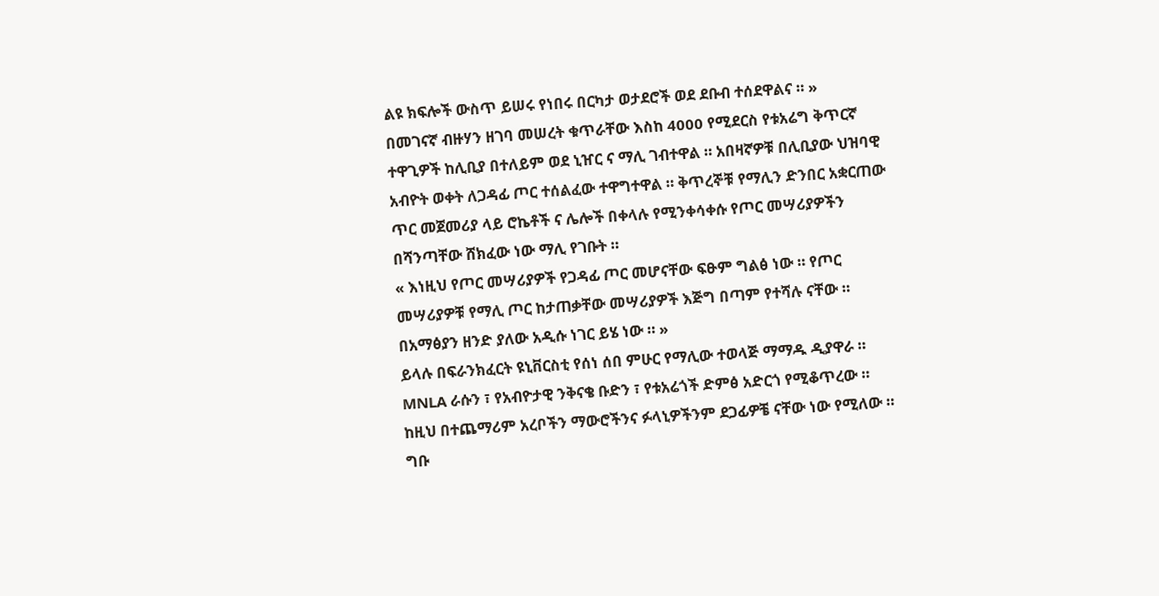ልዩ ክፍሎች ውስጥ ይሠሩ የነበሩ በርካታ ወታደሮች ወደ ደቡብ ተሰደዋልና ። »
በመገናኛ ብዙሃን ዘገባ መሠረት ቁጥራቸው እስከ 4000 የሚደርስ የቱአሬግ ቅጥርኛ ተዋጊዎች ከሊቢያ በተለይም ወደ ኒዠር ና ማሊ ገብተዋል ። አበዛኛዎቹ በሊቢያው ህዝባዊ አብዮት ወቀት ለጋዳፊ ጦር ተሰልፈው ተዋግተዋል ። ቅጥረኞቹ የማሊን ድንበር አቋርጠው ጥር መጀመሪያ ላይ ሮኬቶች ና ሌሎች በቀላሉ የሚንቀሳቀሱ የጦር መሣሪያዎችን በሻንጣቸው ሸክፈው ነው ማሊ የገቡት ።
« እነዚህ የጦር መሣሪያዎች የጋዳፊ ጦር መሆናቸው ፍፁም ግልፅ ነው ። የጦር መሣሪያዎቹ የማሊ ጦር ከታጠቃቸው መሣሪያዎች እጅግ በጣም የተሻሉ ናቸው ። በአማፅያን ዘንድ ያለው አዲሱ ነገር ይሄ ነው ። »
ይላሉ በፍራንክፈርት ዩኒቨርስቲ የሰነ ሰበ ምሁር የማሊው ተወላጅ ማማዱ ዲያዋራ ።
MNLA ራሱን ፣ የአብዮታዊ ንቅናቄ ቡድን ፣ የቱአሬጎች ድምፅ አድርጎ የሚቆጥረው ። ከዚህ በተጨማሪም አረቦችን ማውሮችንና ፉላኒዎችንም ደጋፊዎቼ ናቸው ነው የሚለው ። ግቡ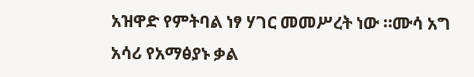አዝዋድ የምትባል ነፃ ሃገር መመሥረት ነው ።ሙሳ አግ አሳሪ የአማፅያኑ ቃል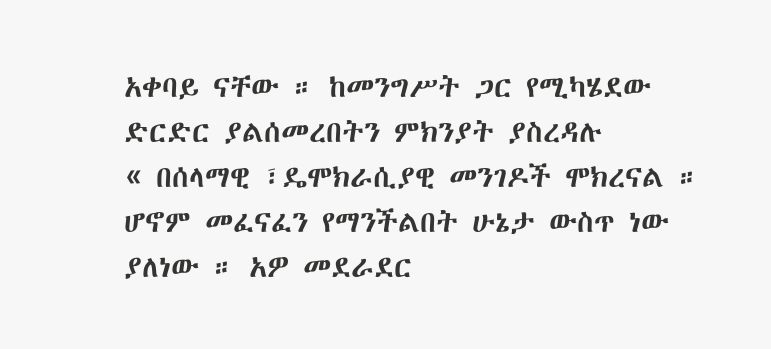አቀባይ ናቸው ። ከመንግሥት ጋር የሚካሄደው ድርድር ያልሰመረበትን ምክንያት ያስረዳሉ
« በሰላማዊ ፣ዴሞክራሲያዊ መንገዶች ሞክረናል ። ሆኖም መፈናፈን የማንችልበት ሁኔታ ውስጥ ነው ያለነው ። አዎ መደራደር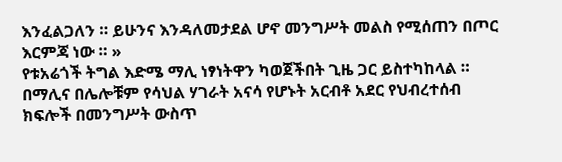እንፈልጋለን ። ይሁንና እንዳለመታደል ሆኖ መንግሥት መልስ የሚሰጠን በጦር እርምጃ ነው ። »
የቱአሬጎች ትግል እድሜ ማሊ ነፃነትዋን ካወጀችበት ጊዜ ጋር ይስተካከላል ። በማሊና በሌሎቹም የሳህል ሃገራት አናሳ የሆኑት አርብቶ አደር የህብረተሰብ ክፍሎች በመንግሥት ውስጥ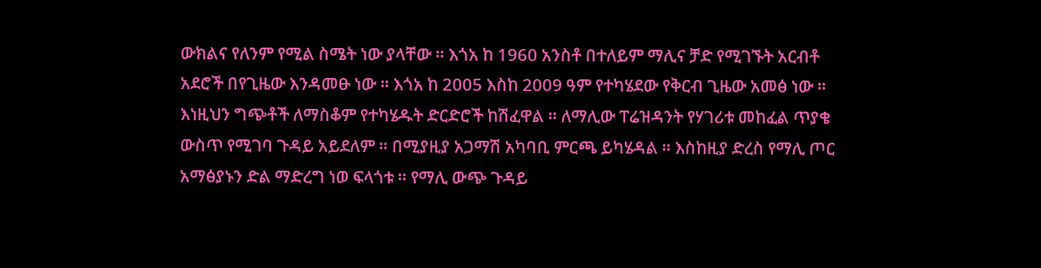ውክልና የለንም የሚል ስሜት ነው ያላቸው ። እጎአ ከ 1960 አንስቶ በተለይም ማሊና ቻድ የሚገኙት አርብቶ አደሮች በየጊዜው እንዳመፁ ነው ። እጎአ ከ 2005 እስከ 2009 ዓም የተካሄደው የቅርብ ጊዜው አመፅ ነው ። እነዚህን ግጭቶች ለማስቆም የተካሄዱት ድርድሮች ከሽፈዋል ። ለማሊው ፐሬዝዳንት የሃገሪቱ መከፈል ጥያቄ ውስጥ የሚገባ ጉዳይ አይደለም ። በሚያዚያ አጋማሽ አካባቢ ምርጫ ይካሄዳል ። እስከዚያ ድረስ የማሊ ጦር አማፅያኑን ድል ማድረግ ነወ ፍላጎቱ ። የማሊ ውጭ ጉዳይ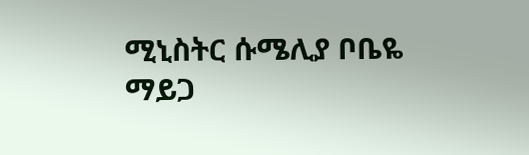ሚኒስትር ሱሜሊያ ቦቤዬ ማይጋ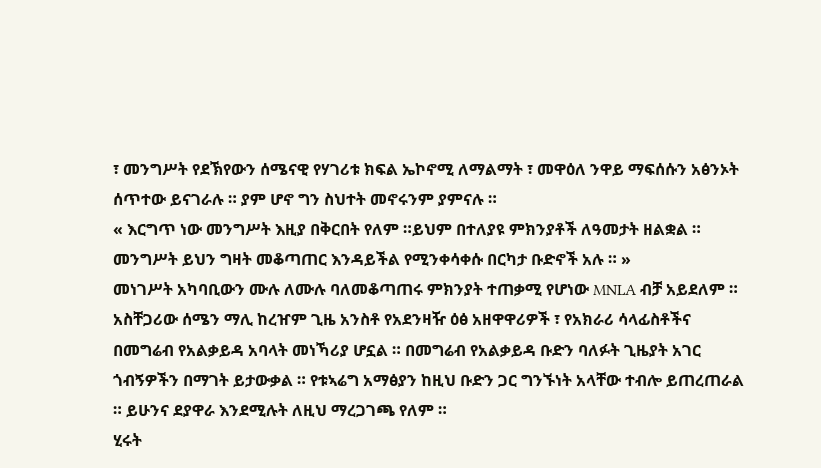፣ መንግሥት የደኽየውን ሰሜናዊ የሃገሪቱ ክፍል ኤኮኖሚ ለማልማት ፣ መዋዕለ ንዋይ ማፍሰሱን አፅንኦት ሰጥተው ይናገራሉ ። ያም ሆኖ ግን ስህተት መኖሩንም ያምናሉ ።
« እርግጥ ነው መንግሥት እዚያ በቅርበት የለም ።ይህም በተለያዩ ምክንያቶች ለዓመታት ዘልቋል ። መንግሥት ይህን ግዛት መቆጣጠር እንዳይችል የሚንቀሳቀሱ በርካታ ቡድኖች አሉ ። »
መነገሥት አካባቢውን ሙሉ ለሙሉ ባለመቆጣጠሩ ምክንያት ተጠቃሚ የሆነው MNLA ብቻ አይደለም ። አስቸጋሪው ሰሜን ማሊ ከረዠም ጊዜ አንስቶ የአደንዛዥ ዕፅ አዘዋዋሪዎች ፣ የአክራሪ ሳላፊስቶችና በመግሬብ የአልቃይዳ አባላት መነኻሪያ ሆኗል ። በመግሬብ የአልቃይዳ ቡድን ባለፉት ጊዜያት አገር ጎብኝዎችን በማገት ይታውቃል ። የቱኣሬግ አማፅያን ከዚህ ቡድን ጋር ግንኙነት አላቸው ተብሎ ይጠረጠራል ። ይሁንና ደያዋራ እንደሚሉት ለዚህ ማረጋገጫ የለም ።
ሂሩት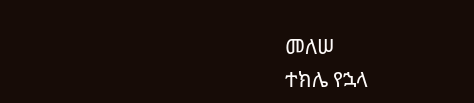መለሠ
ተክሌ የኋላ